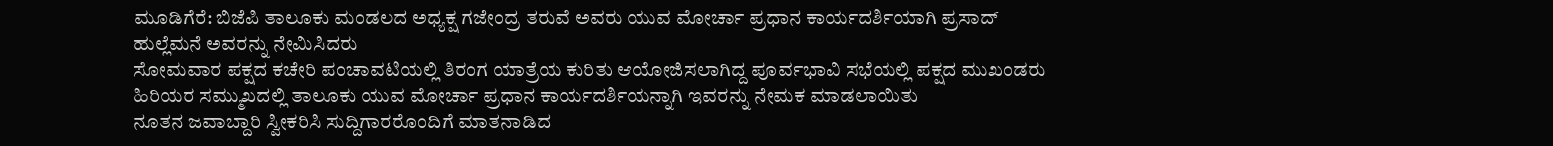ಮೂಡಿಗೆರೆ: ಬಿಜೆಪಿ ತಾಲೂಕು ಮಂಡಲದ ಅಧ್ಯಕ್ಷ ಗಜೇಂದ್ರ ತರುವೆ ಅವರು ಯುವ ಮೋರ್ಚಾ ಪ್ರಧಾನ ಕಾರ್ಯದರ್ಶಿಯಾಗಿ ಪ್ರಸಾದ್ ಹುಲ್ಲೆಮನೆ ಅವರನ್ನು ನೇಮಿಸಿದರು
ಸೋಮವಾರ ಪಕ್ಷದ ಕಚೇರಿ ಪಂಚಾವಟಿಯಲ್ಲಿ ತಿರಂಗ ಯಾತ್ರೆಯ ಕುರಿತು ಆಯೋಜಿಸಲಾಗಿದ್ದ ಪೂರ್ವಭಾವಿ ಸಭೆಯಲ್ಲಿ ಪಕ್ಷದ ಮುಖಂಡರು ಹಿರಿಯರ ಸಮ್ಮುಖದಲ್ಲಿ ತಾಲೂಕು ಯುವ ಮೋರ್ಚಾ ಪ್ರಧಾನ ಕಾರ್ಯದರ್ಶಿಯನ್ನಾಗಿ ಇವರನ್ನು ನೇಮಕ ಮಾಡಲಾಯಿತು
ನೂತನ ಜವಾಬ್ದಾರಿ ಸ್ವೀಕರಿಸಿ ಸುದ್ದಿಗಾರರೊಂದಿಗೆ ಮಾತನಾಡಿದ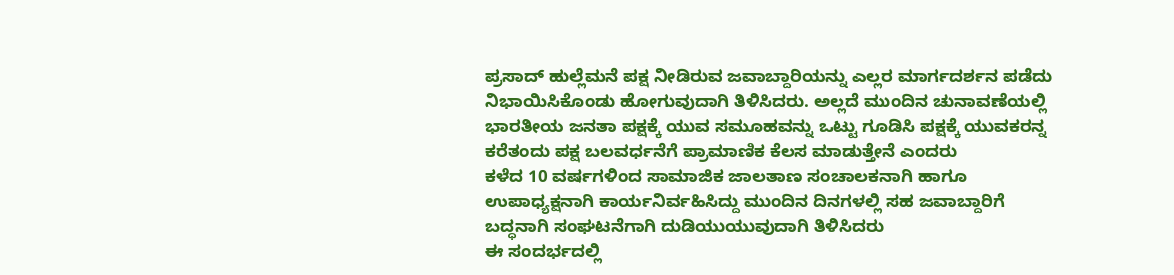ಪ್ರಸಾದ್ ಹುಲ್ಲೆಮನೆ ಪಕ್ಷ ನೀಡಿರುವ ಜವಾಬ್ದಾರಿಯನ್ನು ಎಲ್ಲರ ಮಾರ್ಗದರ್ಶನ ಪಡೆದು ನಿಭಾಯಿಸಿಕೊಂಡು ಹೋಗುವುದಾಗಿ ತಿಳಿಸಿದರು. ಅಲ್ಲದೆ ಮುಂದಿನ ಚುನಾವಣೆಯಲ್ಲಿ ಭಾರತೀಯ ಜನತಾ ಪಕ್ಷಕ್ಕೆ ಯುವ ಸಮೂಹವನ್ನು ಒಟ್ಟು ಗೂಡಿಸಿ ಪಕ್ಷಕ್ಕೆ ಯುವಕರನ್ನ ಕರೆತಂದು ಪಕ್ಷ ಬಲವರ್ಧನೆಗೆ ಪ್ರಾಮಾಣಿಕ ಕೆಲಸ ಮಾಡುತ್ತೇನೆ ಎಂದರು
ಕಳೆದ 10 ವರ್ಷಗಳಿಂದ ಸಾಮಾಜಿಕ ಜಾಲತಾಣ ಸಂಚಾಲಕನಾಗಿ ಹಾಗೂ ಉಪಾಧ್ಯಕ್ಷನಾಗಿ ಕಾರ್ಯನಿರ್ವಹಿಸಿದ್ದು ಮುಂದಿನ ದಿನಗಳಲ್ಲಿ ಸಹ ಜವಾಬ್ದಾರಿಗೆ ಬದ್ಧನಾಗಿ ಸಂಘಟನೆಗಾಗಿ ದುಡಿಯುಯುವುದಾಗಿ ತಿಳಿಸಿದರು
ಈ ಸಂದರ್ಭದಲ್ಲಿ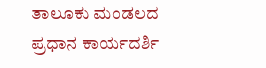ತಾಲೂಕು ಮಂಡಲದ ಪ್ರಧಾನ ಕಾರ್ಯದರ್ಶಿ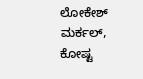ಲೋಕೇಶ್ ಮರ್ಕಲ್, ಕೋಷ್ಟ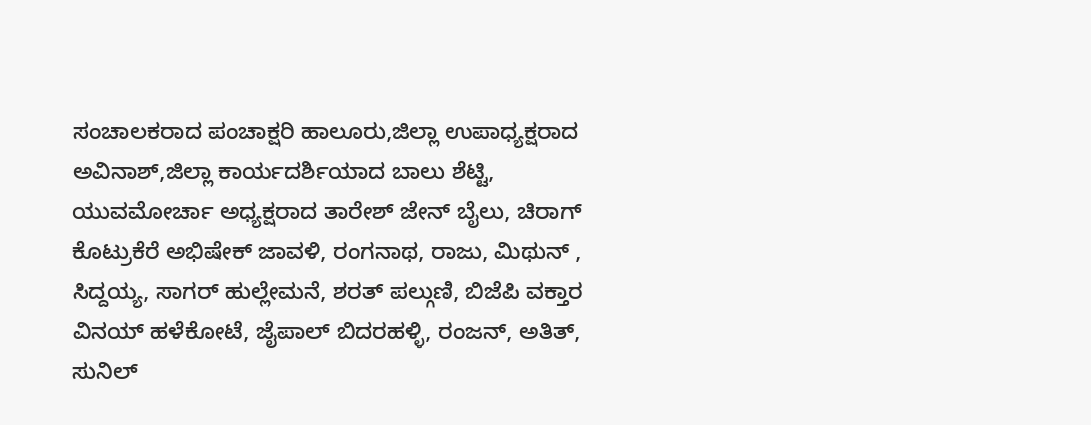ಸಂಚಾಲಕರಾದ ಪಂಚಾಕ್ಷರಿ ಹಾಲೂರು,ಜಿಲ್ಲಾ ಉಪಾಧ್ಯಕ್ಷರಾದ ಅವಿನಾಶ್,ಜಿಲ್ಲಾ ಕಾರ್ಯದರ್ಶಿಯಾದ ಬಾಲು ಶೆಟ್ಟಿ, ಯುವಮೋರ್ಚಾ ಅಧ್ಯಕ್ಷರಾದ ತಾರೇಶ್ ಜೇನ್ ಬೈಲು, ಚಿರಾಗ್ ಕೊಟ್ರುಕೆರೆ ಅಭಿಷೇಕ್ ಜಾವಳಿ, ರಂಗನಾಥ, ರಾಜು, ಮಿಥುನ್ , ಸಿದ್ದಯ್ಯ, ಸಾಗರ್ ಹುಲ್ಲೇಮನೆ, ಶರತ್ ಪಲ್ಗುಣಿ, ಬಿಜೆಪಿ ವಕ್ತಾರ ವಿನಯ್ ಹಳೆಕೋಟೆ, ಜೈಪಾಲ್ ಬಿದರಹಳ್ಳಿ, ರಂಜನ್, ಅತಿತ್, ಸುನಿಲ್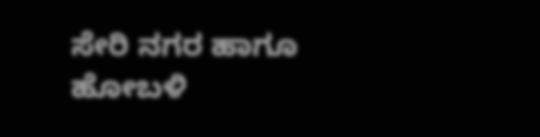ಸೇರಿ ನಗರ ಹಾಗೂ ಹೋಬಳಿ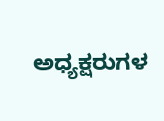ಅಧ್ಯಕ್ಷರುಗಳ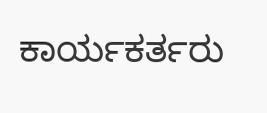ಕಾರ್ಯಕರ್ತರು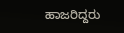ಹಾಜರಿದ್ದರು